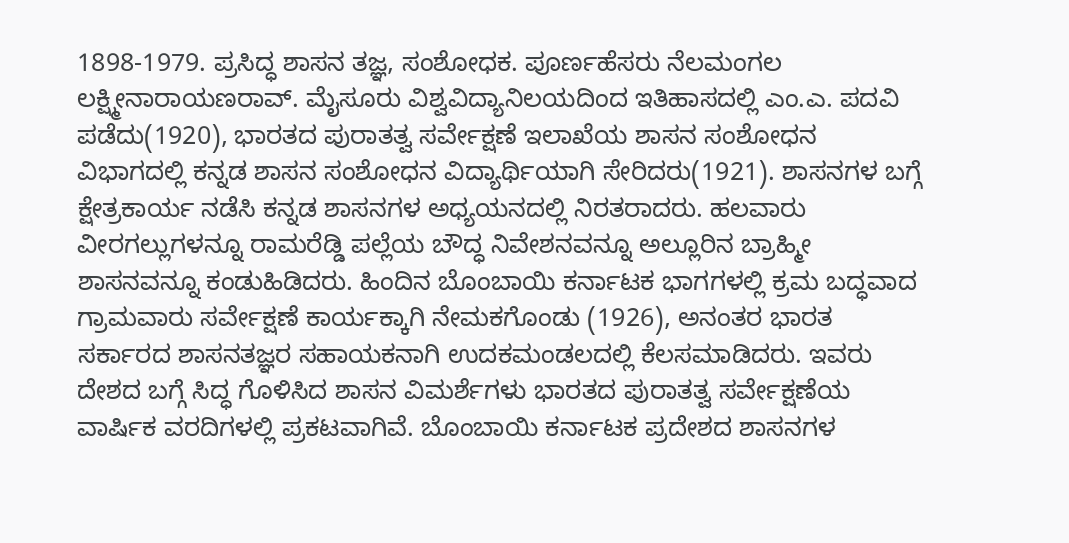1898-1979. ಪ್ರಸಿದ್ಧ ಶಾಸನ ತಜ್ಞ, ಸಂಶೋಧಕ. ಪೂರ್ಣಹೆಸರು ನೆಲಮಂಗಲ ಲಕ್ಷ್ಮೀನಾರಾಯಣರಾವ್. ಮೈಸೂರು ವಿಶ್ವವಿದ್ಯಾನಿಲಯದಿಂದ ಇತಿಹಾಸದಲ್ಲಿ ಎಂ.ಎ. ಪದವಿ ಪಡೆದು(1920), ಭಾರತದ ಪುರಾತತ್ವ ಸರ್ವೇಕ್ಷಣೆ ಇಲಾಖೆಯ ಶಾಸನ ಸಂಶೋಧನ ವಿಭಾಗದಲ್ಲಿ ಕನ್ನಡ ಶಾಸನ ಸಂಶೋಧನ ವಿದ್ಯಾರ್ಥಿಯಾಗಿ ಸೇರಿದರು(1921). ಶಾಸನಗಳ ಬಗ್ಗೆ ಕ್ಷೇತ್ರಕಾರ್ಯ ನಡೆಸಿ ಕನ್ನಡ ಶಾಸನಗಳ ಅಧ್ಯಯನದಲ್ಲಿ ನಿರತರಾದರು. ಹಲವಾರು ವೀರಗಲ್ಲುಗಳನ್ನೂ ರಾಮರೆಡ್ಡಿ ಪಲ್ಲೆಯ ಬೌದ್ಧ ನಿವೇಶನವನ್ನೂ ಅಲ್ಲೂರಿನ ಬ್ರಾಹ್ಮೀ ಶಾಸನವನ್ನೂ ಕಂಡುಹಿಡಿದರು. ಹಿಂದಿನ ಬೊಂಬಾಯಿ ಕರ್ನಾಟಕ ಭಾಗಗಳಲ್ಲಿ ಕ್ರಮ ಬದ್ಧವಾದ ಗ್ರಾಮವಾರು ಸರ್ವೇಕ್ಷಣೆ ಕಾರ್ಯಕ್ಕಾಗಿ ನೇಮಕಗೊಂಡು (1926), ಅನಂತರ ಭಾರತ ಸರ್ಕಾರದ ಶಾಸನತಜ್ಞರ ಸಹಾಯಕನಾಗಿ ಉದಕಮಂಡಲದಲ್ಲಿ ಕೆಲಸಮಾಡಿದರು. ಇವರು ದೇಶದ ಬಗ್ಗೆ ಸಿದ್ಧ ಗೊಳಿಸಿದ ಶಾಸನ ವಿಮರ್ಶೆಗಳು ಭಾರತದ ಪುರಾತತ್ವ ಸರ್ವೇಕ್ಷಣೆಯ ವಾರ್ಷಿಕ ವರದಿಗಳಲ್ಲಿ ಪ್ರಕಟವಾಗಿವೆ. ಬೊಂಬಾಯಿ ಕರ್ನಾಟಕ ಪ್ರದೇಶದ ಶಾಸನಗಳ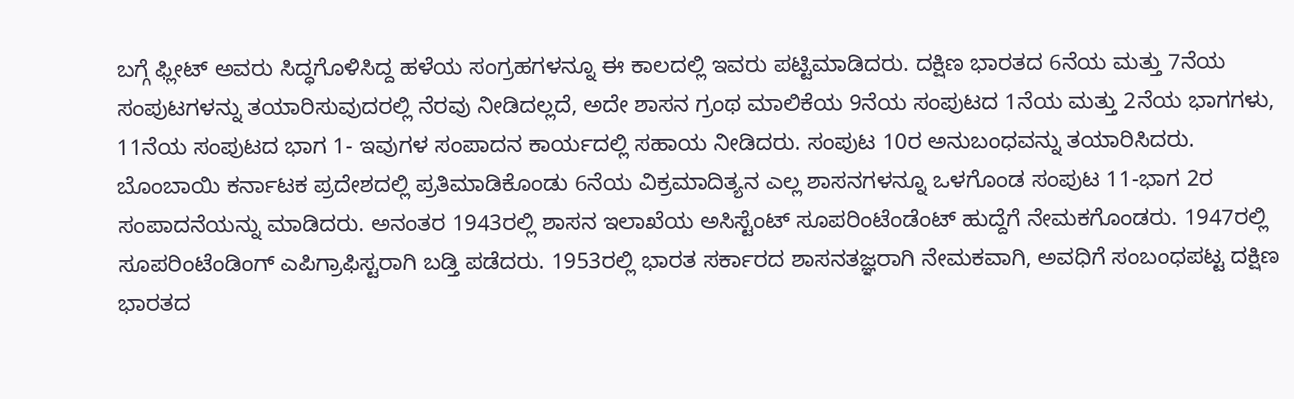ಬಗ್ಗೆ ಫ್ಲೀಟ್ ಅವರು ಸಿದ್ಧಗೊಳಿಸಿದ್ದ ಹಳೆಯ ಸಂಗ್ರಹಗಳನ್ನೂ ಈ ಕಾಲದಲ್ಲಿ ಇವರು ಪಟ್ಟಿಮಾಡಿದರು. ದಕ್ಷಿಣ ಭಾರತದ 6ನೆಯ ಮತ್ತು 7ನೆಯ ಸಂಪುಟಗಳನ್ನು ತಯಾರಿಸುವುದರಲ್ಲಿ ನೆರವು ನೀಡಿದಲ್ಲದೆ, ಅದೇ ಶಾಸನ ಗ್ರಂಥ ಮಾಲಿಕೆಯ 9ನೆಯ ಸಂಪುಟದ 1ನೆಯ ಮತ್ತು 2ನೆಯ ಭಾಗಗಳು, 11ನೆಯ ಸಂಪುಟದ ಭಾಗ 1- ಇವುಗಳ ಸಂಪಾದನ ಕಾರ್ಯದಲ್ಲಿ ಸಹಾಯ ನೀಡಿದರು. ಸಂಪುಟ 10ರ ಅನುಬಂಧವನ್ನು ತಯಾರಿಸಿದರು. ಬೊಂಬಾಯಿ ಕರ್ನಾಟಕ ಪ್ರದೇಶದಲ್ಲಿ ಪ್ರತಿಮಾಡಿಕೊಂಡು 6ನೆಯ ವಿಕ್ರಮಾದಿತ್ಯನ ಎಲ್ಲ ಶಾಸನಗಳನ್ನೂ ಒಳಗೊಂಡ ಸಂಪುಟ 11-ಭಾಗ 2ರ ಸಂಪಾದನೆಯನ್ನು ಮಾಡಿದರು. ಅನಂತರ 1943ರಲ್ಲಿ ಶಾಸನ ಇಲಾಖೆಯ ಅಸಿಸ್ಟೆಂಟ್ ಸೂಪರಿಂಟೆಂಡೆಂಟ್ ಹುದ್ದೆಗೆ ನೇಮಕಗೊಂಡರು. 1947ರಲ್ಲಿ ಸೂಪರಿಂಟೆಂಡಿಂಗ್ ಎಪಿಗ್ರಾಫಿಸ್ಟರಾಗಿ ಬಡ್ತಿ ಪಡೆದರು. 1953ರಲ್ಲಿ ಭಾರತ ಸರ್ಕಾರದ ಶಾಸನತಜ್ಞರಾಗಿ ನೇಮಕವಾಗಿ, ಅವಧಿಗೆ ಸಂಬಂಧಪಟ್ಟ ದಕ್ಷಿಣ ಭಾರತದ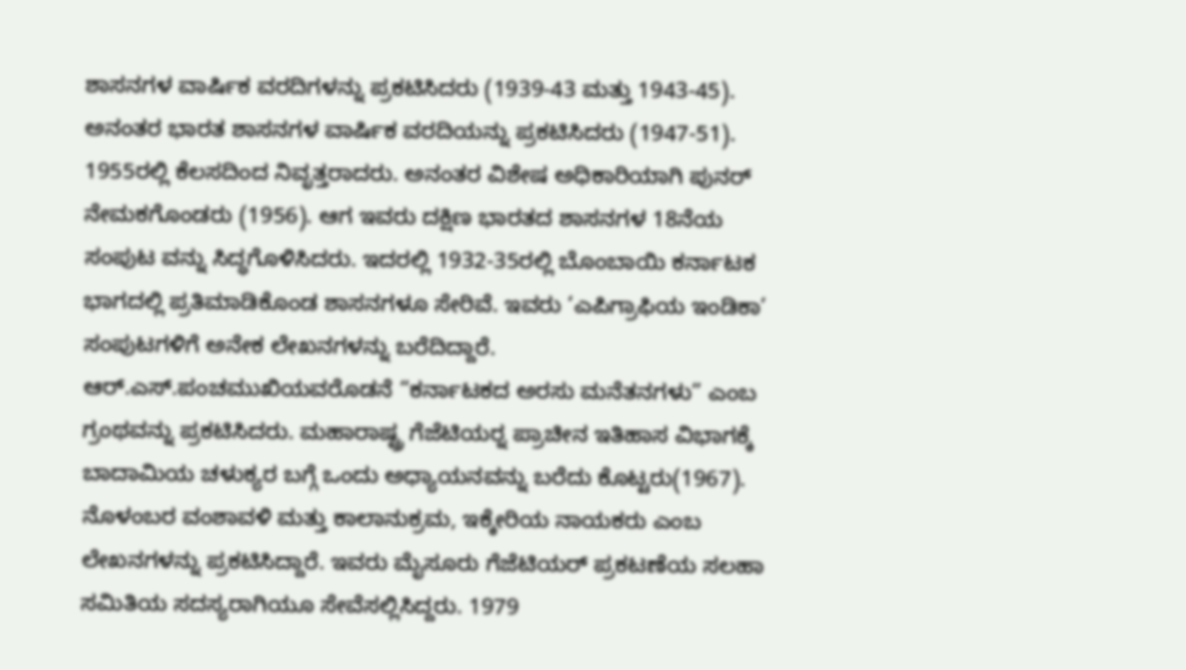ಶಾಸನಗಳ ವಾರ್ಷಿಕ ವರದಿಗಳನ್ನು ಪ್ರಕಟಿಸಿದರು (1939-43 ಮತ್ತು 1943-45). ಅನಂತರ ಭಾರತ ಶಾಸನಗಳ ವಾರ್ಷಿಕ ವರದಿಯನ್ನು ಪ್ರಕಟಿಸಿದರು (1947-51). 1955ರಲ್ಲಿ ಕೆಲಸದಿಂದ ನಿವೃತ್ತರಾದರು. ಅನಂತರ ವಿಶೇಷ ಅಧಿಕಾರಿಯಾಗಿ ಪುನರ್ ನೇಮಕಗೊಂಡರು (1956). ಆಗ ಇವರು ದಕ್ಷಿಣ ಭಾರತದ ಶಾಸನಗಳ 18ನೆಯ ಸಂಪುಟ ವನ್ನು ಸಿದ್ಧಗೊಳಿಸಿದರು. ಇದರಲ್ಲಿ 1932-35ರಲ್ಲಿ ಬೊಂಬಾಯಿ ಕರ್ನಾಟಕ ಭಾಗದಲ್ಲಿ ಪ್ರತಿಮಾಡಿಕೊಂಡ ಶಾಸನಗಳೂ ಸೇರಿವೆ. ಇವರು ‘ಎಪಿಗ್ರಾಫಿಯ ಇಂಡಿಕಾ’ ಸಂಪುಟಗಳಿಗೆ ಅನೇಕ ಲೇಖನಗಳನ್ನು ಬರೆದಿದ್ದಾರೆ. ಆರ್.ಎಸ್.ಪಂಚಮುಖಿಯವರೊಡನೆ “ಕರ್ನಾಟಕದ ಅರಸು ಮನೆತನಗಳು” ಎಂಬ ಗ್ರಂಥವನ್ನು ಪ್ರಕಟಿಸಿದರು. ಮಹಾರಾಷ್ಟ್ರ ಗೆಜೆಟಿಯರ್‍ನ ಪ್ರಾಚೀನ ಇತಿಹಾಸ ವಿಭಾಗಕ್ಕೆ ಬಾದಾಮಿಯ ಚಳುಕ್ಯರ ಬಗ್ಗೆ ಒಂದು ಅಧ್ಯಾಯನವನ್ನು ಬರೆದು ಕೊಟ್ಟರು(1967). ನೊಳಂಬರ ವಂಶಾವಳಿ ಮತ್ತು ಕಾಲಾನುಕ್ರಮ, ಇಕ್ಕೇರಿಯ ನಾಯಕರು ಎಂಬ ಲೇಖನಗಳನ್ನು ಪ್ರಕಟಿಸಿದ್ದಾರೆ. ಇವರು ಮೈಸೂರು ಗೆಜೆಟಿಯರ್ ಪ್ರಕಟಣೆಯ ಸಲಹಾ ಸಮಿತಿಯ ಸದಸ್ಯರಾಗಿಯೂ ಸೇವೆಸಲ್ಲಿಸಿದ್ದರು. 1979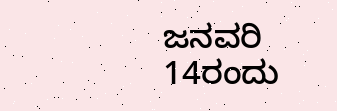ಜನವರಿ 14ರಂದು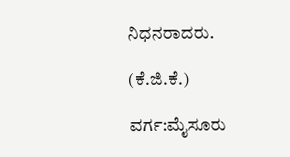ನಿಧನರಾದರು.

(ಕೆ.ಜಿ.ಕೆ.)

ವರ್ಗ:ಮೈಸೂರು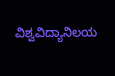ವಿಶ್ವವಿದ್ಯಾನಿಲಯ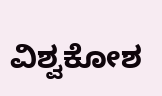ವಿಶ್ವಕೋಶ